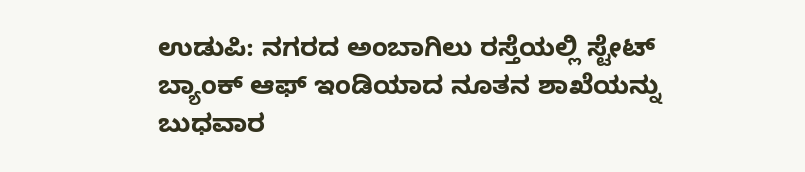ಉಡುಪಿ: ನಗರದ ಅಂಬಾಗಿಲು ರಸ್ತೆಯಲ್ಲಿ ಸ್ಟೇಟ್ ಬ್ಯಾಂಕ್ ಆಫ್ ಇಂಡಿಯಾದ ನೂತನ ಶಾಖೆಯನ್ನು ಬುಧವಾರ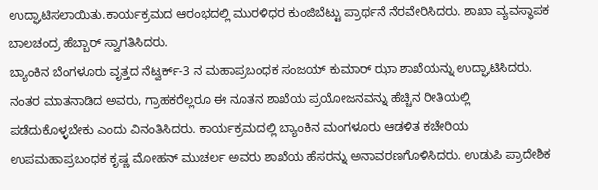ಉದ್ಘಾಟಿಸಲಾಯಿತು.ಕಾರ್ಯಕ್ರಮದ ಆರಂಭದಲ್ಲಿ ಮುರಳಿಧರ ಕುಂಜಿಬೆಟ್ಟು ಪ್ರಾರ್ಥನೆ ನೆರವೇರಿಸಿದರು. ಶಾಖಾ ವ್ಯವಸ್ಥಾಪಕ ಬಾಲಚಂದ್ರ ಹೆಬ್ಬಾರ್ ಸ್ವಾಗತಿಸಿದರು.
ಬ್ಯಾಂಕಿನ ಬೆಂಗಳೂರು ವೃತ್ತದ ನೆಟ್ವರ್ಕ್-3 ನ ಮಹಾಪ್ರಬಂಧಕ ಸಂಜಯ್ ಕುಮಾರ್ ಝಾ ಶಾಖೆಯನ್ನು ಉದ್ಘಾಟಿಸಿದರು. ನಂತರ ಮಾತನಾಡಿದ ಅವರು, ಗ್ರಾಹಕರೆಲ್ಲರೂ ಈ ನೂತನ ಶಾಖೆಯ ಪ್ರಯೋಜನವನ್ನು ಹೆಚ್ಚಿನ ರೀತಿಯಲ್ಲಿ ಪಡೆದುಕೊಳ್ಳಬೇಕು ಎಂದು ವಿನಂತಿಸಿದರು. ಕಾರ್ಯಕ್ರಮದಲ್ಲಿ ಬ್ಯಾಂಕಿನ ಮಂಗಳೂರು ಆಡಳಿತ ಕಚೇರಿಯ ಉಪಮಹಾಪ್ರಬಂಧಕ ಕೃಷ್ಣ ಮೋಹನ್ ಮುಚರ್ಲ ಅವರು ಶಾಖೆಯ ಹೆಸರನ್ನು ಅನಾವರಣಗೊಳಿಸಿದರು. ಉಡುಪಿ ಪ್ರಾದೇಶಿಕ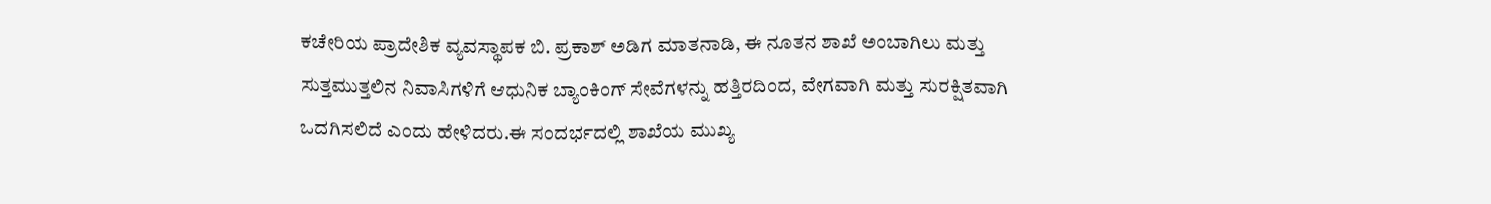ಕಚೇರಿಯ ಪ್ರಾದೇಶಿಕ ವ್ಯವಸ್ಥಾಪಕ ಬಿ. ಪ್ರಕಾಶ್ ಅಡಿಗ ಮಾತನಾಡಿ, ಈ ನೂತನ ಶಾಖೆ ಅಂಬಾಗಿಲು ಮತ್ತು ಸುತ್ತಮುತ್ತಲಿನ ನಿವಾಸಿಗಳಿಗೆ ಆಧುನಿಕ ಬ್ಯಾಂಕಿಂಗ್ ಸೇವೆಗಳನ್ನು ಹತ್ತಿರದಿಂದ, ವೇಗವಾಗಿ ಮತ್ತು ಸುರಕ್ಷಿತವಾಗಿ ಒದಗಿಸಲಿದೆ ಎಂದು ಹೇಳಿದರು.ಈ ಸಂದರ್ಭದಲ್ಲಿ ಶಾಖೆಯ ಮುಖ್ಯ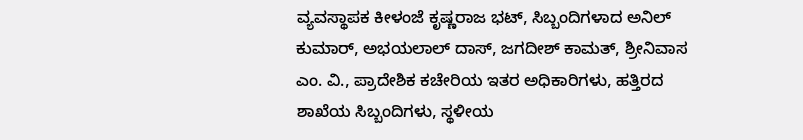ವ್ಯವಸ್ಥಾಪಕ ಕೀಳಂಜೆ ಕೃಷ್ಣರಾಜ ಭಟ್, ಸಿಬ್ಬಂದಿಗಳಾದ ಅನಿಲ್ ಕುಮಾರ್, ಅಭಯಲಾಲ್ ದಾಸ್, ಜಗದೀಶ್ ಕಾಮತ್, ಶ್ರೀನಿವಾಸ ಎಂ. ವಿ., ಪ್ರಾದೇಶಿಕ ಕಚೇರಿಯ ಇತರ ಅಧಿಕಾರಿಗಳು, ಹತ್ತಿರದ ಶಾಖೆಯ ಸಿಬ್ಬಂದಿಗಳು, ಸ್ಥಳೀಯ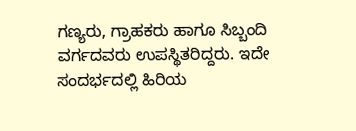ಗಣ್ಯರು, ಗ್ರಾಹಕರು ಹಾಗೂ ಸಿಬ್ಬಂದಿ ವರ್ಗದವರು ಉಪಸ್ಥಿತರಿದ್ದರು. ಇದೇ ಸಂದರ್ಭದಲ್ಲಿ ಹಿರಿಯ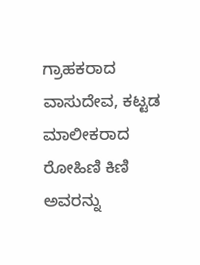ಗ್ರಾಹಕರಾದ ವಾಸುದೇವ, ಕಟ್ಟಡ ಮಾಲೀಕರಾದ ರೋಹಿಣಿ ಕಿಣಿ ಅವರನ್ನು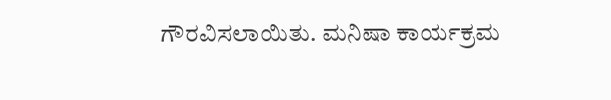ಗೌರವಿಸಲಾಯಿತು. ಮನಿಷಾ ಕಾರ್ಯಕ್ರಮ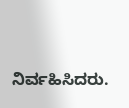ನಿರ್ವಹಿಸಿದರು.